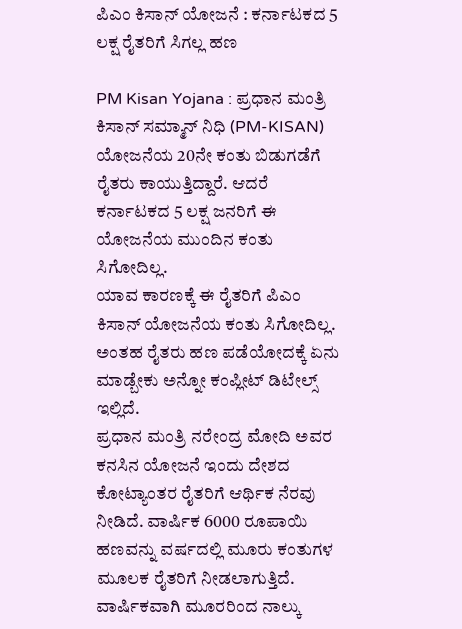ಪಿಎಂ ಕಿಸಾನ್ ಯೋಜನೆ : ಕರ್ನಾಟಕದ 5 ಲಕ್ಷ ರೈತರಿಗೆ ಸಿಗಲ್ಲ ಹಣ

PM Kisan Yojana : ಪ್ರಧಾನ ಮಂತ್ರಿ ಕಿಸಾನ್ ಸಮ್ಮಾನ್ ನಿಧಿ (PM-KISAN) ಯೋಜನೆಯ 20ನೇ ಕಂತು ಬಿಡುಗಡೆಗೆ ರೈತರು ಕಾಯುತ್ತಿದ್ದಾರೆ. ಆದರೆ ಕರ್ನಾಟಕದ 5 ಲಕ್ಷ ಜನರಿಗೆ ಈ ಯೋಜನೆಯ ಮುಂದಿನ ಕಂತು ಸಿಗೋದಿಲ್ಲ.
ಯಾವ ಕಾರಣಕ್ಕೆ ಈ ರೈತರಿಗೆ ಪಿಎಂ ಕಿಸಾನ್ ಯೋಜನೆಯ ಕಂತು ಸಿಗೋದಿಲ್ಲ. ಅಂತಹ ರೈತರು ಹಣ ಪಡೆಯೋದಕ್ಕೆ ಏನು ಮಾಡ್ಬೇಕು ಅನ್ನೋ ಕಂಪ್ಲೀಟ್ ಡಿಟೇಲ್ಸ್ ಇಲ್ಲಿದೆ.
ಪ್ರಧಾನ ಮಂತ್ರಿ ನರೇಂದ್ರ ಮೋದಿ ಅವರ ಕನಸಿನ ಯೋಜನೆ ಇಂದು ದೇಶದ ಕೋಟ್ಯಾಂತರ ರೈತರಿಗೆ ಆರ್ಥಿಕ ನೆರವು ನೀಡಿದೆ. ವಾರ್ಷಿಕ 6000 ರೂಪಾಯಿ ಹಣವನ್ನು ವರ್ಷದಲ್ಲಿ ಮೂರು ಕಂತುಗಳ ಮೂಲಕ ರೈತರಿಗೆ ನೀಡಲಾಗುತ್ತಿದೆ.
ವಾರ್ಷಿಕವಾಗಿ ಮೂರರಿಂದ ನಾಲ್ಕು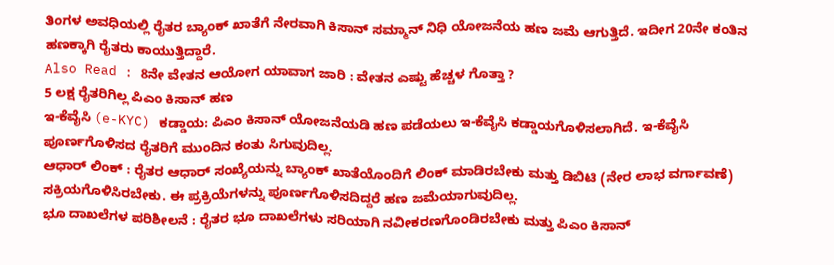ತಿಂಗಳ ಅವಧಿಯಲ್ಲಿ ರೈತರ ಬ್ಯಾಂಕ್ ಖಾತೆಗೆ ನೇರವಾಗಿ ಕಿಸಾನ್ ಸಮ್ಮಾನ್ ನಿಧಿ ಯೋಜನೆಯ ಹಣ ಜಮೆ ಆಗುತ್ತಿದೆ. ಇದೀಗ 20ನೇ ಕಂತಿನ ಹಣಕ್ಕಾಗಿ ರೈತರು ಕಾಯುತ್ತಿದ್ದಾರೆ.
Also Read : 8ನೇ ವೇತನ ಆಯೋಗ ಯಾವಾಗ ಜಾರಿ : ವೇತನ ಎಷ್ಟು ಹೆಚ್ಚಳ ಗೊತ್ತಾ ?
5 ಲಕ್ಷ ರೈತರಿಗಿಲ್ಲ ಪಿಎಂ ಕಿಸಾನ್ ಹಣ
ಇ-ಕೆವೈಸಿ (e-KYC) ಕಡ್ಡಾಯ: ಪಿಎಂ ಕಿಸಾನ್ ಯೋಜನೆಯಡಿ ಹಣ ಪಡೆಯಲು ಇ-ಕೆವೈಸಿ ಕಡ್ಡಾಯಗೊಳಿಸಲಾಗಿದೆ. ಇ-ಕೆವೈಸಿ ಪೂರ್ಣಗೊಳಿಸದ ರೈತರಿಗೆ ಮುಂದಿನ ಕಂತು ಸಿಗುವುದಿಲ್ಲ.
ಆಧಾರ್ ಲಿಂಕ್ : ರೈತರ ಆಧಾರ್ ಸಂಖ್ಯೆಯನ್ನು ಬ್ಯಾಂಕ್ ಖಾತೆಯೊಂದಿಗೆ ಲಿಂಕ್ ಮಾಡಿರಬೇಕು ಮತ್ತು ಡಿಬಿಟಿ (ನೇರ ಲಾಭ ವರ್ಗಾವಣೆ) ಸಕ್ರಿಯಗೊಳಿಸಿರಬೇಕು. ಈ ಪ್ರಕ್ರಿಯೆಗಳನ್ನು ಪೂರ್ಣಗೊಳಿಸದಿದ್ದರೆ ಹಣ ಜಮೆಯಾಗುವುದಿಲ್ಲ.
ಭೂ ದಾಖಲೆಗಳ ಪರಿಶೀಲನೆ : ರೈತರ ಭೂ ದಾಖಲೆಗಳು ಸರಿಯಾಗಿ ನವೀಕರಣಗೊಂಡಿರಬೇಕು ಮತ್ತು ಪಿಎಂ ಕಿಸಾನ್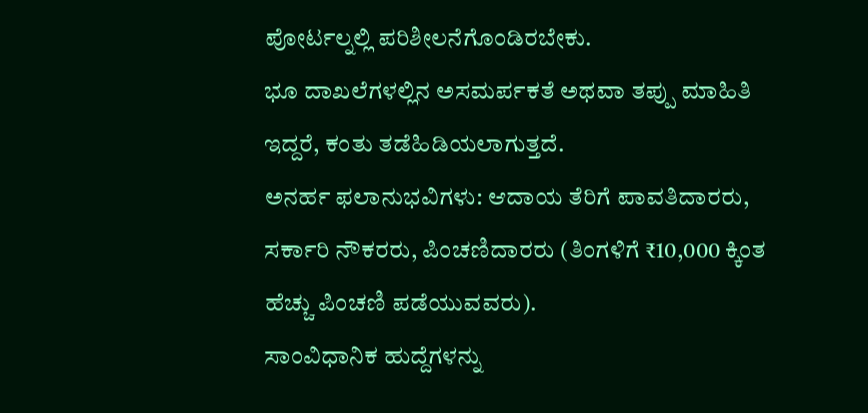ಪೋರ್ಟಲ್ನಲ್ಲಿ ಪರಿಶೀಲನೆಗೊಂಡಿರಬೇಕು.
ಭೂ ದಾಖಲೆಗಳಲ್ಲಿನ ಅಸಮರ್ಪಕತೆ ಅಥವಾ ತಪ್ಪು ಮಾಹಿತಿ ಇದ್ದರೆ, ಕಂತು ತಡೆಹಿಡಿಯಲಾಗುತ್ತದೆ.
ಅನರ್ಹ ಫಲಾನುಭವಿಗಳು: ಆದಾಯ ತೆರಿಗೆ ಪಾವತಿದಾರರು, ಸರ್ಕಾರಿ ನೌಕರರು, ಪಿಂಚಣಿದಾರರು (ತಿಂಗಳಿಗೆ ₹10,000 ಕ್ಕಿಂತ ಹೆಚ್ಚು ಪಿಂಚಣಿ ಪಡೆಯುವವರು).
ಸಾಂವಿಧಾನಿಕ ಹುದ್ದೆಗಳನ್ನು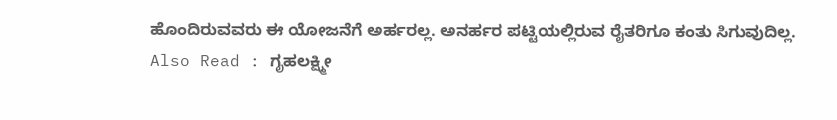ಹೊಂದಿರುವವರು ಈ ಯೋಜನೆಗೆ ಅರ್ಹರಲ್ಲ. ಅನರ್ಹರ ಪಟ್ಟಿಯಲ್ಲಿರುವ ರೈತರಿಗೂ ಕಂತು ಸಿಗುವುದಿಲ್ಲ.
Also Read : ಗೃಹಲಕ್ಷ್ಮೀ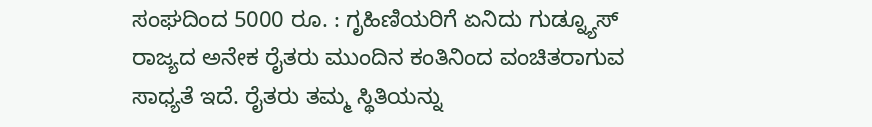ಸಂಘದಿಂದ 5000 ರೂ. : ಗೃಹಿಣಿಯರಿಗೆ ಏನಿದು ಗುಡ್ನ್ಯೂಸ್
ರಾಜ್ಯದ ಅನೇಕ ರೈತರು ಮುಂದಿನ ಕಂತಿನಿಂದ ವಂಚಿತರಾಗುವ ಸಾಧ್ಯತೆ ಇದೆ. ರೈತರು ತಮ್ಮ ಸ್ಥಿತಿಯನ್ನು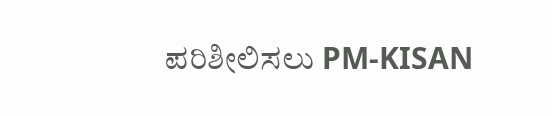ಪರಿಶೀಲಿಸಲು PM-KISAN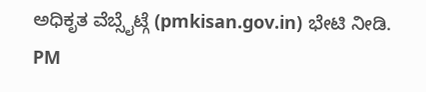ಅಧಿಕೃತ ವೆಬ್ಸೈಟ್ಗೆ (pmkisan.gov.in) ಭೇಟಿ ನೀಡಿ.
PM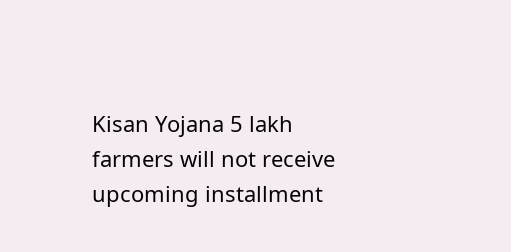Kisan Yojana 5 lakh farmers will not receive upcoming installment